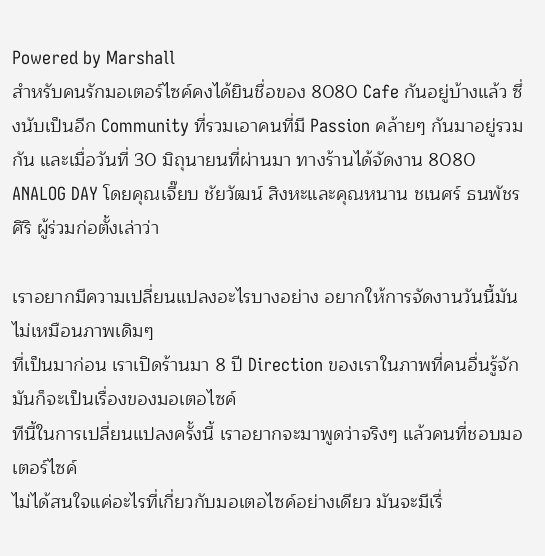Powered by Marshall
สำหรับคนรักมอเตอร์ไซค์คงได้ยินชื่อของ 8080 Cafe กันอยู่บ้างแล้ว ซึ่งนับเป็นอีก Community ที่รวมเอาคนที่มี Passion คล้ายๆ กันมาอยู่รวมกัน และเมื่อวันที่ 30 มิถุนายนที่ผ่านมา ทางร้านได้จัดงาน 8080 ANALOG DAY โดยคุณเจี๊ยบ ชัยวัฒน์ สิงหะและคุณหนาน ชเนศร์ ธนพัชรศิริ ผู้ร่วมก่อตั้งเล่าว่า

เราอยากมีความเปลี่ยนแปลงอะไรบางอย่าง อยากให้การจัดงานวันนี้มันไม่เหมือนภาพเดิมๆ
ที่เป็นมาก่อน เราเปิดร้านมา 8 ปี Direction ของเราในภาพที่คนอื่นรู้จักมันก็จะเป็นเรื่องของมอเตอไซค์
ทีนี้ในการเปลี่ยนแปลงครั้งนี้ เราอยากจะมาพูดว่าจริงๆ แล้วคนที่ชอบมอเตอร์ไซค์
ไม่ได้สนใจแค่อะไรที่เกี่ยวกับมอเตอไซค์อย่างเดียว มันจะมีเรื่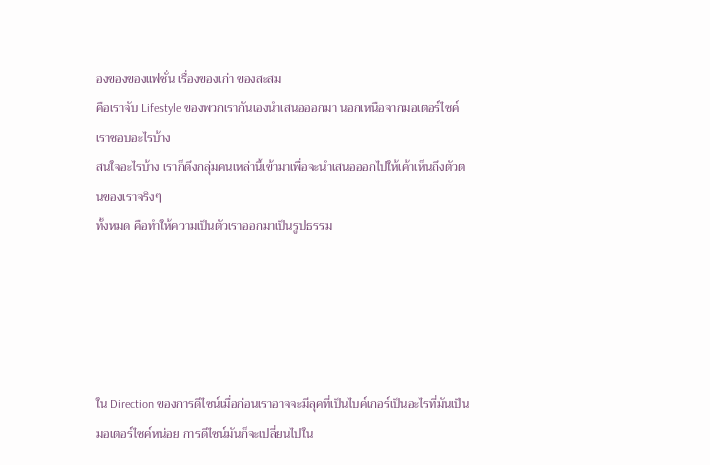องของของแฟชั่น เรื่องของเก่า ของสะสม
คือเราจับ Lifestyle ของพวกเรากันเองนำเสนอออกมา นอกเหนือจากมอเตอร์ไซค์ เราชอบอะไรบ้าง
สนใจอะไรบ้าง เราก็ดึงกลุ่มคนเหล่านี้เข้ามาเพื่อจะนำเสนอออกไปให้เค้าเห็นถึงตัวตนของเราจริงๆ
ทั้งหมด คือทำให้ความเป็นตัวเราออกมาเป็นรูปธรรม





ใน Direction ของการดีไซน์เมื่อก่อนเราอาจจะมีลุคที่เป็นไบค์เกอร์เป็นอะไรที่มันเป็นมอเตอร์ไซค์หน่อย การดีไซน์มันก็จะเปลี่ยนไปใน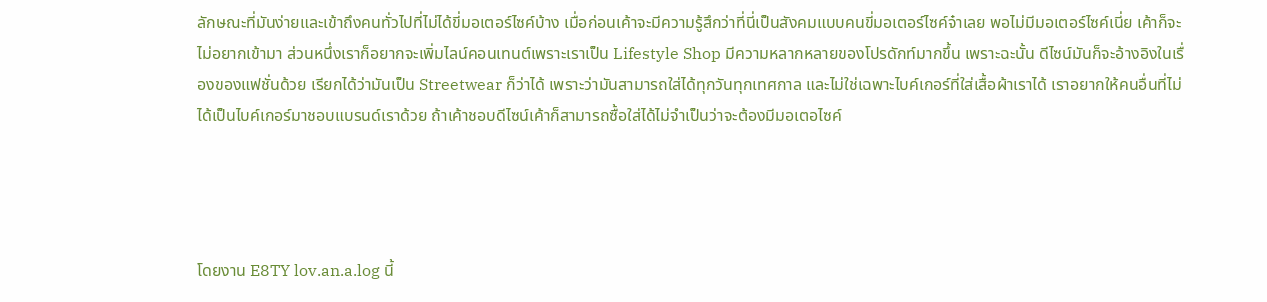ลักษณะที่มันง่ายและเข้าถึงคนทั่วไปที่ไม่ได้ขี่มอเตอร์ไซค์บ้าง เมื่อก่อนเค้าจะมีความรู้สึกว่าที่นี่เป็นสังคมแบบคนขี่มอเตอร์ไซค์จ๋าเลย พอไม่มีมอเตอร์ไซค์เนี่ย เค้าก็จะไม่อยากเข้ามา ส่วนหนึ่งเราก็อยากจะเพิ่มไลน์คอนเทนต์เพราะเราเป็น Lifestyle Shop มีความหลากหลายของโปรดักท์มากขึ้น เพราะฉะนั้น ดีไซน์มันก็จะอ้างอิงในเรื่องของแฟชั่นด้วย เรียกได้ว่ามันเป็น Streetwear ก็ว่าได้ เพราะว่ามันสามารถใส่ได้ทุกวันทุกเทศกาล และไม่ใช่เฉพาะไบค์เกอร์ที่ใส่เสื้อผ้าเราได้ เราอยากให้คนอื่นที่ไม่ได้เป็นไบค์เกอร์มาชอบแบรนด์เราด้วย ถ้าเค้าชอบดีไซน์เค้าก็สามารถซื้อใส่ได้ไม่จำเป็นว่าจะต้องมีมอเตอไซค์




โดยงาน E8TY lov.an.a.log นี้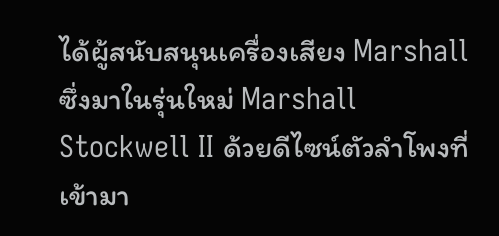ได้ผู้สนับสนุนเครื่องเสียง Marshall ซึ่งมาในรุ่นใหม่ Marshall Stockwell II ด้วยดีไซน์ตัวลำโพงที่เข้ามา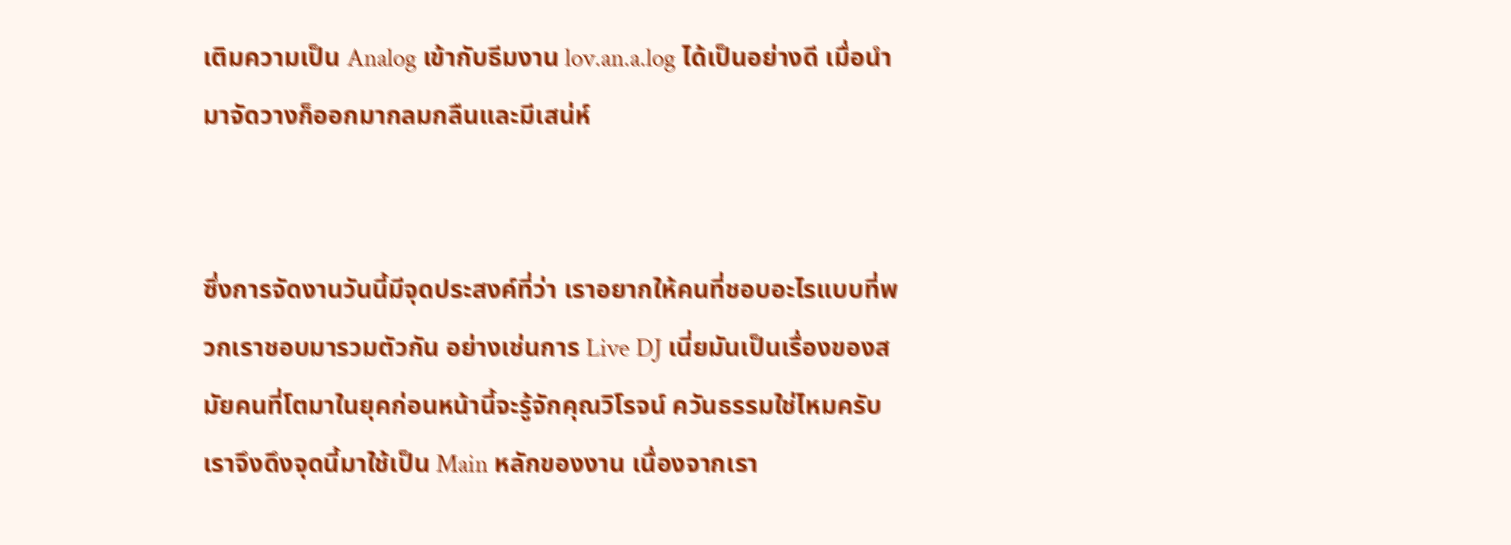เติมความเป็น Analog เข้ากับธีมงาน lov.an.a.log ได้เป็นอย่างดี เมื่อนำมาจัดวางก็ออกมากลมกลืนและมีเสน่ห์


ซึ่งการจัดงานวันนี้มีจุดประสงค์ที่ว่า เราอยากให้คนที่ชอบอะไรแบบที่พวกเราชอบมารวมตัวกัน อย่างเช่นการ Live DJ เนี่ยมันเป็นเรื่องของสมัยคนที่โตมาในยุคก่อนหน้านี้จะรู้จักคุณวิโรจน์ ควันธรรมใช่ไหมครับ เราจึงดึงจุดนี้มาใช้เป็น Main หลักของงาน เนื่องจากเรา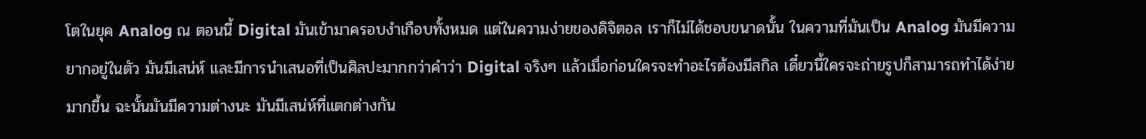โตในยุค Analog ณ ตอนนี้ Digital มันเข้ามาครอบงำเกือบทั้งหมด แต่ในความง่ายของดิจิตอล เราก็ไม่ได้ชอบขนาดนั้น ในความที่มันเป็น Analog มันมีความยากอยู่ในตัว มันมีเสน่ห์ และมีการนำเสนอที่เป็นศิลปะมากกว่าคำว่า Digital จริงๆ แล้วเมื่อก่อนใครจะทำอะไรต้องมีสกิล เดี๋ยวนี้ใครจะถ่ายรูปก็สามารถทำได้ง่ายมากขึ้น ฉะนั้นมันมีความต่างนะ มันมีเสน่ห์ที่แตกต่างกัน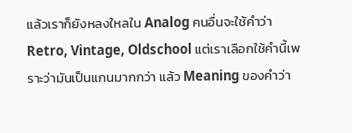แล้วเราก็ยังหลงใหลใน Analog คนอื่นจะใช้คำว่า Retro, Vintage, Oldschool แต่เราเลือกใช้คำนี้เพราะว่ามันเป็นแกนมากกว่า แล้ว Meaning ของคำว่า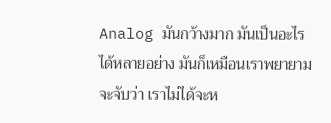Analog มันกว้างมาก มันเป็นอะไรได้หลายอย่าง มันก็เหมือนเราพยายามจะจับว่า เราไม่ได้จะห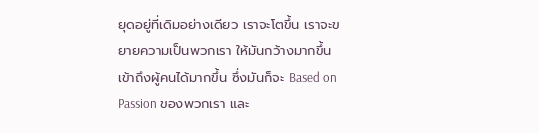ยุดอยู่ที่เดิมอย่างเดียว เราจะโตขึ้น เราจะขยายความเป็นพวกเรา ให้มันกว้างมากขึ้น เข้าถึงผู้คนได้มากขึ้น ซึ่งมันก็จะ Based on Passion ของพวกเรา และ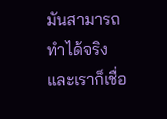มันสามารถทำได้จริง และเราก็เชื่อ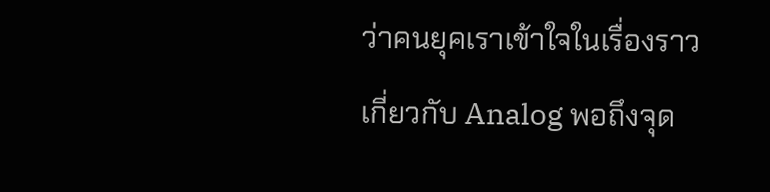ว่าคนยุคเราเข้าใจในเรื่องราวเกี่ยวกับ Analog พอถึงจุด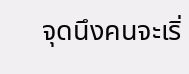จุดนึงคนจะเริ่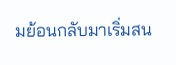มย้อนกลับมาเริ่มสน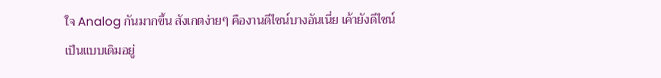ใจ Analog กันมากขึ้น สังเกตง่ายๆ คืองานดีไซน์บางอันเนี่ย เค้ายังดีไซน์เป็นแบบเดิมอยู่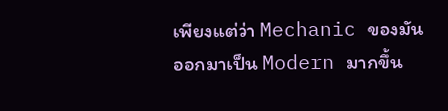เพียงแต่ว่า Mechanic ของมันออกมาเป็น Modern มากขึ้น